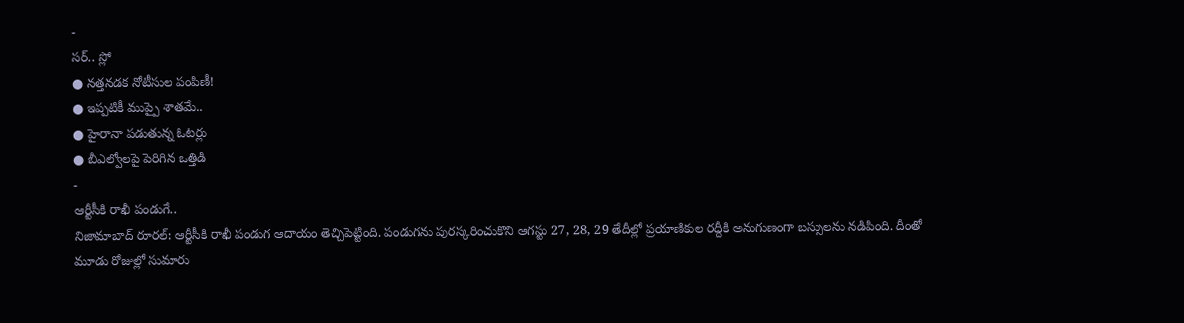-
సర్.. స్లో
● నత్తనడక నోటీసుల పంపిణీ!
● ఇప్పటికీ ముప్పై శాతమే..
● హైరానా పడుతున్న ఓటర్లు
● బీఎల్వోలపై పెరిగిన ఒత్తిడి
-
ఆర్టీసీకి రాఖీ పండుగే..
నిజామాబాద్ రూరల్: ఆర్టీసీకి రాఖీ పండుగ ఆదాయం తెచ్చిపెట్టింది. పండుగను పురస్కరించుకొని ఆగస్టు 27, 28, 29 తేదీల్లో ప్రయాణికుల రద్దీకి అనుగుణంగా బస్సులను నడిపింది. దీంతో మూడు రోజుల్లో సుమారు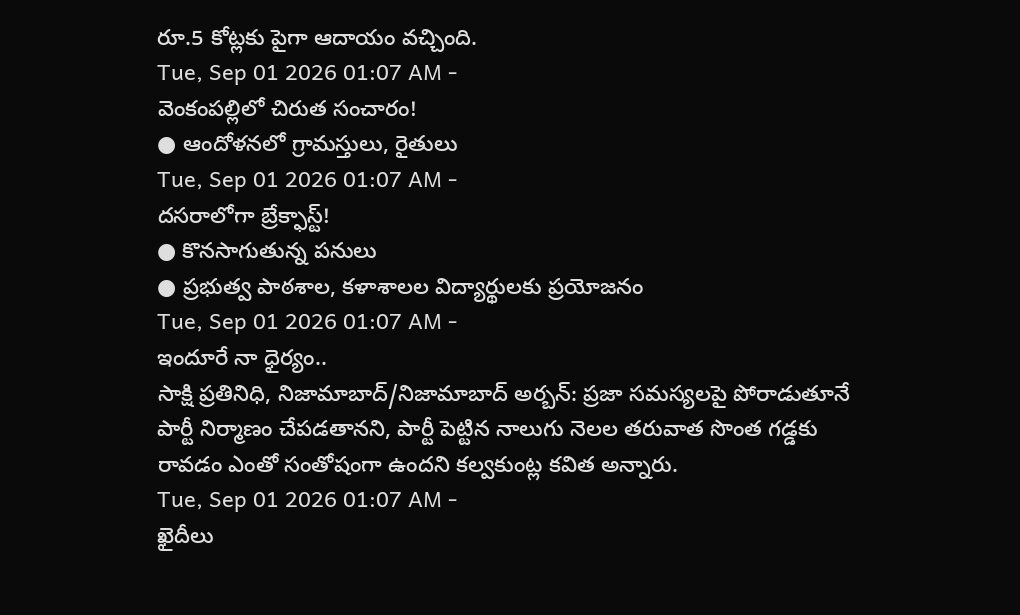రూ.5 కోట్లకు పైగా ఆదాయం వచ్చింది.
Tue, Sep 01 2026 01:07 AM -
వెంకంపల్లిలో చిరుత సంచారం!
● ఆందోళనలో గ్రామస్తులు, రైతులు
Tue, Sep 01 2026 01:07 AM -
దసరాలోగా బ్రేక్ఫాస్ట్!
● కొనసాగుతున్న పనులు
● ప్రభుత్వ పాఠశాల, కళాశాలల విద్యార్థులకు ప్రయోజనం
Tue, Sep 01 2026 01:07 AM -
ఇందూరే నా ధైర్యం..
సాక్షి ప్రతినిధి, నిజామాబాద్/నిజామాబాద్ అర్బన్: ప్రజా సమస్యలపై పోరాడుతూనే పార్టీ నిర్మాణం చేపడతానని, పార్టీ పెట్టిన నాలుగు నెలల తరువాత సొంత గడ్డకు రావడం ఎంతో సంతోషంగా ఉందని కల్వకుంట్ల కవిత అన్నారు.
Tue, Sep 01 2026 01:07 AM -
ఖైదీలు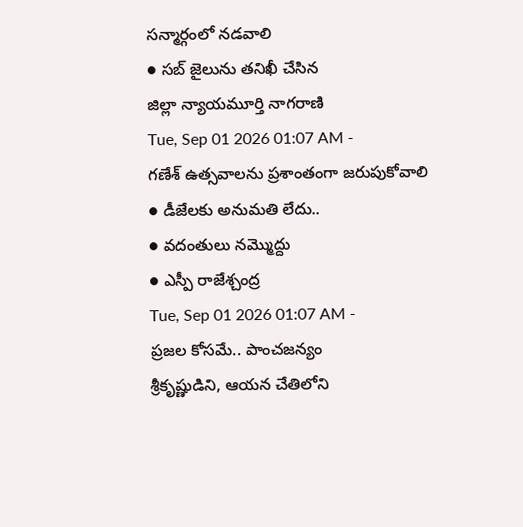సన్మార్గంలో నడవాలి
● సబ్ జైలును తనిఖీ చేసిన
జిల్లా న్యాయమూర్తి నాగరాణి
Tue, Sep 01 2026 01:07 AM -
గణేశ్ ఉత్సవాలను ప్రశాంతంగా జరుపుకోవాలి
● డీజేలకు అనుమతి లేదు..
● వదంతులు నమ్మొద్దు
● ఎస్పీ రాజేశ్చంద్ర
Tue, Sep 01 2026 01:07 AM -
ప్రజల కోసమే.. పాంచజన్యం
శ్రీకృష్ణుడిని, ఆయన చేతిలోని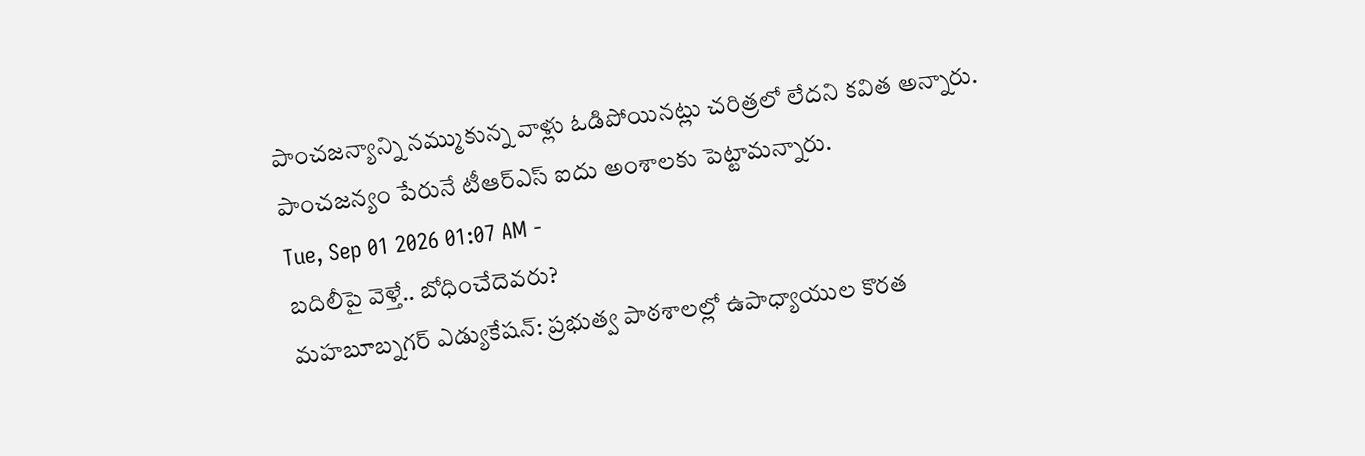పాంచజన్యాన్ని నమ్ముకున్న వాళ్లు ఓడిపోయినట్లు చరిత్రలో లేదని కవిత అన్నారు. పాంచజన్యం పేరునే టీఆర్ఎస్ ఐదు అంశాలకు పెట్టామన్నారు.
Tue, Sep 01 2026 01:07 AM -
బదిలీపై వెళ్తే.. బోధించేదెవరు?
మహబూబ్నగర్ ఎడ్యుకేషన్: ప్రభుత్వ పాఠశాలల్లో ఉపాధ్యాయుల కొరత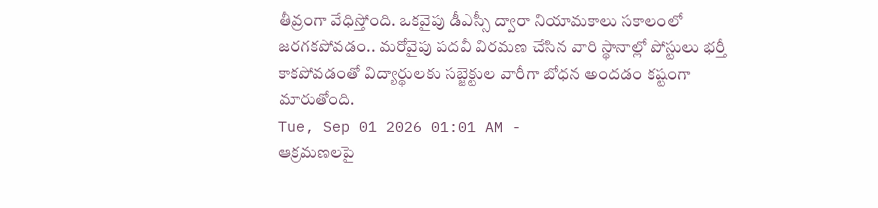తీవ్రంగా వేధిస్తోంది. ఒకవైపు డీఎస్సీ ద్వారా నియామకాలు సకాలంలో జరగకపోవడం.. మరోవైపు పదవీ విరమణ చేసిన వారి స్థానాల్లో పోస్టులు భర్తీ కాకపోవడంతో విద్యార్థులకు సబ్జెక్టుల వారీగా బోధన అందడం కష్టంగా మారుతోంది.
Tue, Sep 01 2026 01:01 AM -
ఆక్రమణలపై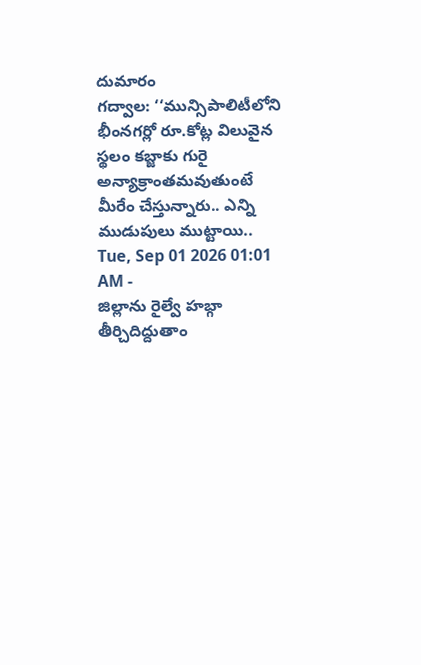దుమారం
గద్వాల: ‘‘మున్సిపాలిటీలోని భీంనగర్లో రూ.కోట్ల విలువైన స్థలం కబ్జాకు గురై అన్యాక్రాంతమవుతుంటే మీరేం చేస్తున్నారు.. ఎన్ని ముడుపులు ముట్టాయి..
Tue, Sep 01 2026 01:01 AM -
జిల్లాను రైల్వే హబ్గా తీర్చిదిద్దుతాం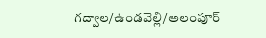గద్వాల/ఉండవెల్లి/అలంపూర్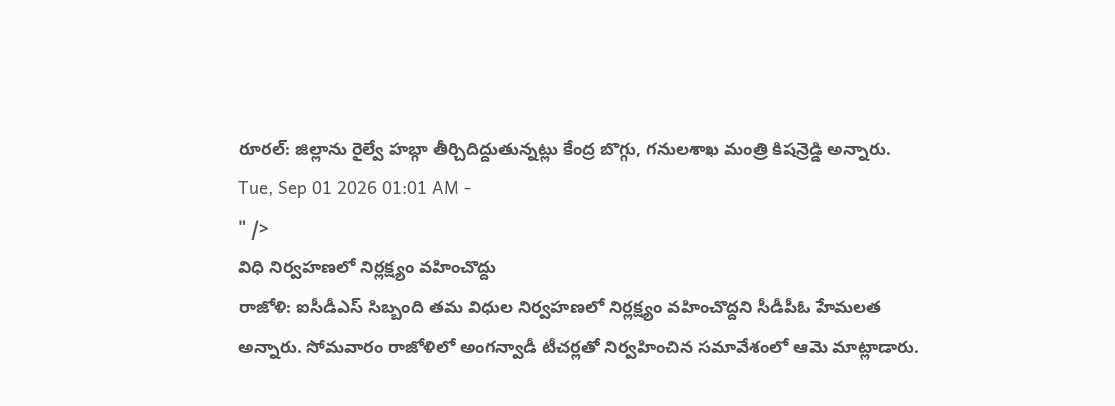రూరల్: జిల్లాను రైల్వే హబ్గా తీర్చిదిద్దుతున్నట్లు కేంద్ర బొగ్గు, గనులశాఖ మంత్రి కిషన్రెడ్డి అన్నారు.
Tue, Sep 01 2026 01:01 AM -
" />
విధి నిర్వహణలో నిర్లక్ష్యం వహించొద్దు
రాజోళి: ఐసీడీఎస్ సిబ్బంది తమ విధుల నిర్వహణలో నిర్లక్ష్యం వహించొద్దని సీడీపీఓ హేమలత అన్నారు. సోమవారం రాజోళిలో అంగన్వాడీ టీచర్లతో నిర్వహించిన సమావేశంలో ఆమె మాట్లాడారు.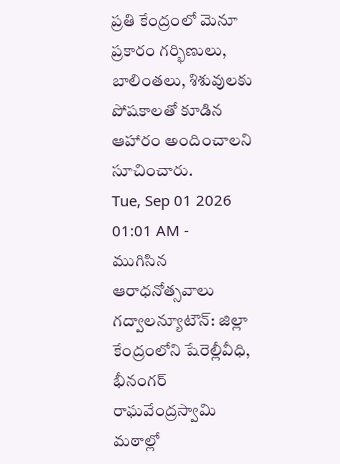ప్రతి కేంద్రంలో మెనూ ప్రకారం గర్భిణులు, బాలింతలు, శిశువులకు పోషకాలతో కూడిన ఆహారం అందించాలని సూచించారు.
Tue, Sep 01 2026 01:01 AM -
ముగిసిన ఆరాధనోత్సవాలు
గద్వాలన్యూటౌన్: జిల్లా కేంద్రంలోని షేరెల్లీవీధి, భీనంగర్ రాఘవేంద్రస్వామి మఠాల్లో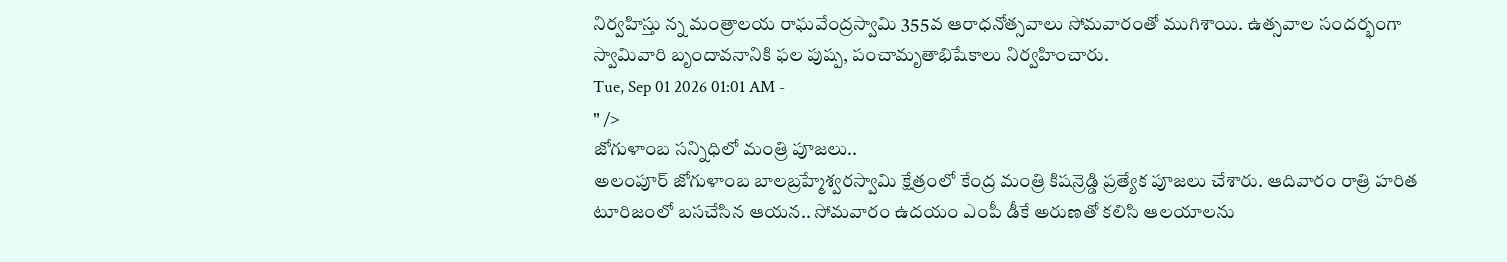నిర్వహిస్తు న్న మంత్రాలయ రాఘవేంద్రస్వామి 355వ ఆరాధనోత్సవాలు సోమవారంతో ముగిశాయి. ఉత్సవాల సందర్భంగా స్వామివారి బృందావనానికి ఫల పుష్ప, పంచామృతాభిషేకాలు నిర్వహించారు.
Tue, Sep 01 2026 01:01 AM -
" />
జోగుళాంబ సన్నిధిలో మంత్రి పూజలు..
అలంపూర్ జోగుళాంబ బాలబ్రహ్మేశ్వరస్వామి క్షేత్రంలో కేంద్ర మంత్రి కిషన్రెడ్డి ప్రత్యేక పూజలు చేశారు. ఆదివారం రాత్రి హరిత టూరిజంలో బసచేసిన ఆయన.. సోమవారం ఉదయం ఎంపీ డీకే అరుణతో కలిసి ఆలయాలను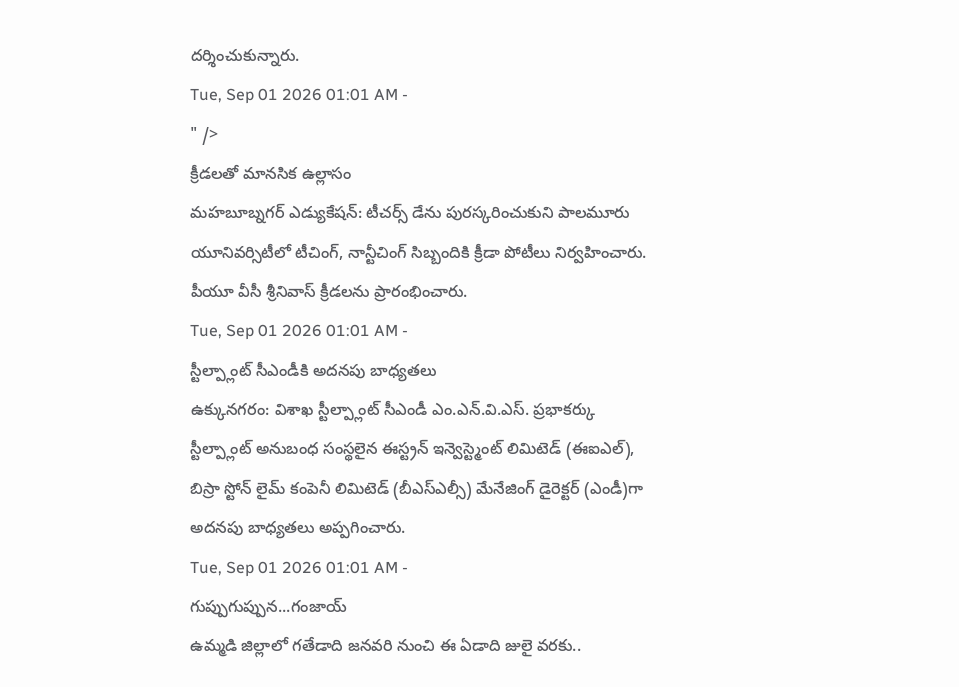దర్శించుకున్నారు.
Tue, Sep 01 2026 01:01 AM -
" />
క్రీడలతో మానసిక ఉల్లాసం
మహబూబ్నగర్ ఎడ్యుకేషన్: టీచర్స్ డేను పురస్కరించుకుని పాలమూరు యూనివర్సిటీలో టీచింగ్, నాన్టీచింగ్ సిబ్బందికి క్రీడా పోటీలు నిర్వహించారు. పీయూ వీసీ శ్రీనివాస్ క్రీడలను ప్రారంభించారు.
Tue, Sep 01 2026 01:01 AM -
స్టీల్ప్లాంట్ సీఎండీకి అదనపు బాధ్యతలు
ఉక్కునగరం: విశాఖ స్టీల్ప్లాంట్ సీఎండీ ఎం.ఎన్.వి.ఎస్. ప్రభాకర్కు స్టీల్ప్లాంట్ అనుబంధ సంస్థలైన ఈస్ట్రన్ ఇన్వెస్ట్మెంట్ లిమిటెడ్ (ఈఐఎల్), బిస్రా స్టోన్ లైమ్ కంపెనీ లిమిటెడ్ (బీఎస్ఎల్సీ) మేనేజింగ్ డైరెక్టర్ (ఎండీ)గా అదనపు బాధ్యతలు అప్పగించారు.
Tue, Sep 01 2026 01:01 AM -
గుప్పుగుప్పున...గంజాయ్
ఉమ్మడి జిల్లాలో గతేడాది జనవరి నుంచి ఈ ఏడాది జులై వరకు..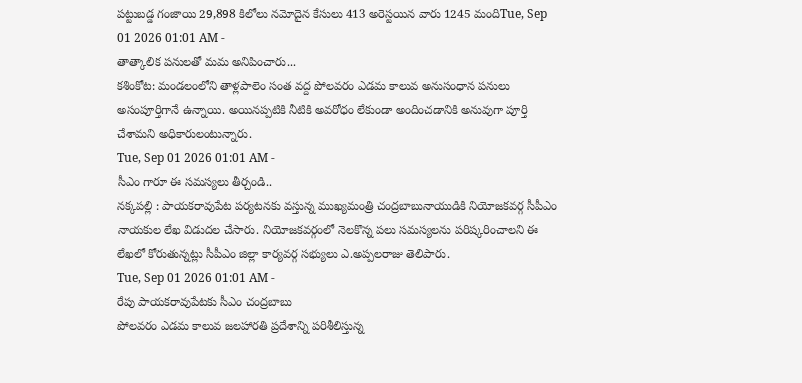పట్టుబడ్డ గంజాయి 29,898 కిలోలు నమోదైన కేసులు 413 అరెస్టయిన వారు 1245 మందిTue, Sep 01 2026 01:01 AM -
తాత్కాలిక పనులతో మమ అనిపించారు...
కశింకోట: మండలంలోని తాళ్లపాలెం సంత వద్ద పోలవరం ఎడమ కాలువ అనుసంధాన పనులు అసంపూర్తిగానే ఉన్నాయి. అయినప్పటికి నీటికి అవరోధం లేకుండా అందించడానికి అనువుగా పూర్తి చేశామని అధికారులంటున్నారు.
Tue, Sep 01 2026 01:01 AM -
సీఎం గారూ ఈ సమస్యలు తీర్చండి..
నక్కపల్లి : పాయకరావుపేట పర్యటనకు వస్తున్న ముఖ్యమంత్రి చంద్రబాబునాయుడికి నియోజకవర్గ సీపీఎం నాయకుల లేఖ విడుదల చేసారు. నియోజకవర్గంలో నెలకొన్న పలు సమస్యలను పరిష్కరించాలని ఈ లేఖలో కోరుతున్నట్లు సీపీఎం జిల్లా కార్యవర్గ సభ్యులు ఎ.అప్పలరాజు తెలిపారు.
Tue, Sep 01 2026 01:01 AM -
రేపు పాయకరావుపేటకు సీఎం చంద్రబాబు
పోలవరం ఎడమ కాలువ జలహారతి ప్రదేశాన్ని పరిశీలిస్తున్న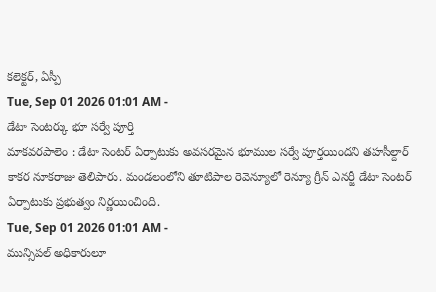కలెక్టర్, ఏస్పీ
Tue, Sep 01 2026 01:01 AM -
డేటా సెంటర్కు భూ సర్వే పూర్తి
మాకవరపాలెం : డేటా సెంటర్ ఏర్పాటుకు అవసరమైన భూముల సర్వే పూర్తయిందని తహసీల్దార్ కాకర నూకరాజు తెలిపారు. మండలంలోని తూటిపాల రెవెన్యూలో రెన్యూ గ్రీన్ ఎనర్జీ డేటా సెంటర్ ఏర్పాటుకు ప్రభుత్వం నిర్ణయించింది.
Tue, Sep 01 2026 01:01 AM -
మున్సిపల్ అధికారులూ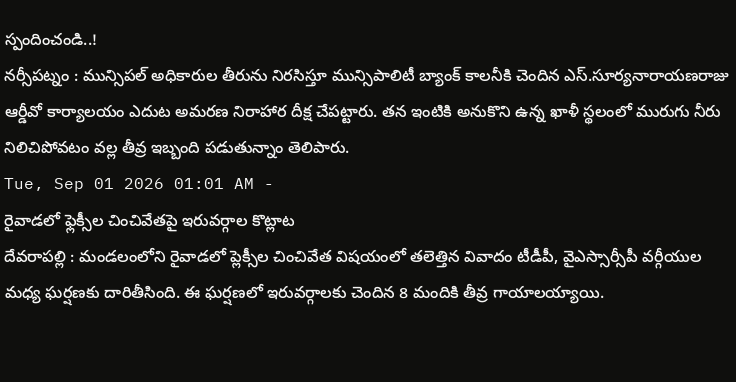స్పందించండి..!
నర్సీపట్నం : మున్సిపల్ అధికారుల తీరును నిరసిస్తూ మున్సిపాలిటీ బ్యాంక్ కాలనీకి చెందిన ఎస్.సూర్యనారాయణరాజు ఆర్డీవో కార్యాలయం ఎదుట అమరణ నిరాహార దీక్ష చేపట్టారు. తన ఇంటికి అనుకొని ఉన్న ఖాళీ స్థలంలో మురుగు నీరు నిలిచిపోవటం వల్ల తీవ్ర ఇబ్బంది పడుతున్నాం తెలిపారు.
Tue, Sep 01 2026 01:01 AM -
రైవాడలో ఫ్లెక్సీల చించివేతపై ఇరువర్గాల కొట్లాట
దేవరాపల్లి : మండలంలోని రైవాడలో ప్లెక్సీల చించివేత విషయంలో తలెత్తిన వివాదం టీడీపీ, వైఎస్సార్సీపీ వర్గీయుల మధ్య ఘర్షణకు దారితీసింది. ఈ ఘర్షణలో ఇరువర్గాలకు చెందిన 8 మందికి తీవ్ర గాయాలయ్యాయి.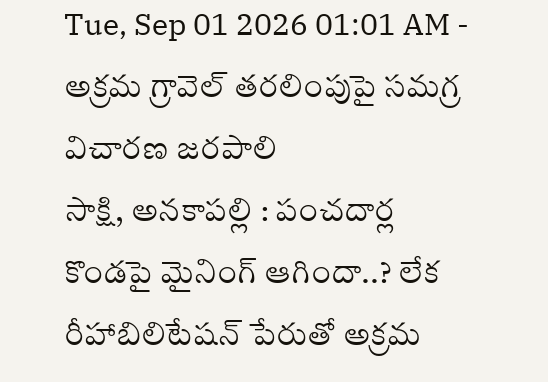Tue, Sep 01 2026 01:01 AM -
అక్రమ గ్రావెల్ తరలింపుపై సమగ్ర విచారణ జరపాలి
సాక్షి, అనకాపల్లి : పంచదార్ల కొండపై మైనింగ్ ఆగిందా..? లేక రీహాబిలిటేషన్ పేరుతో అక్రమ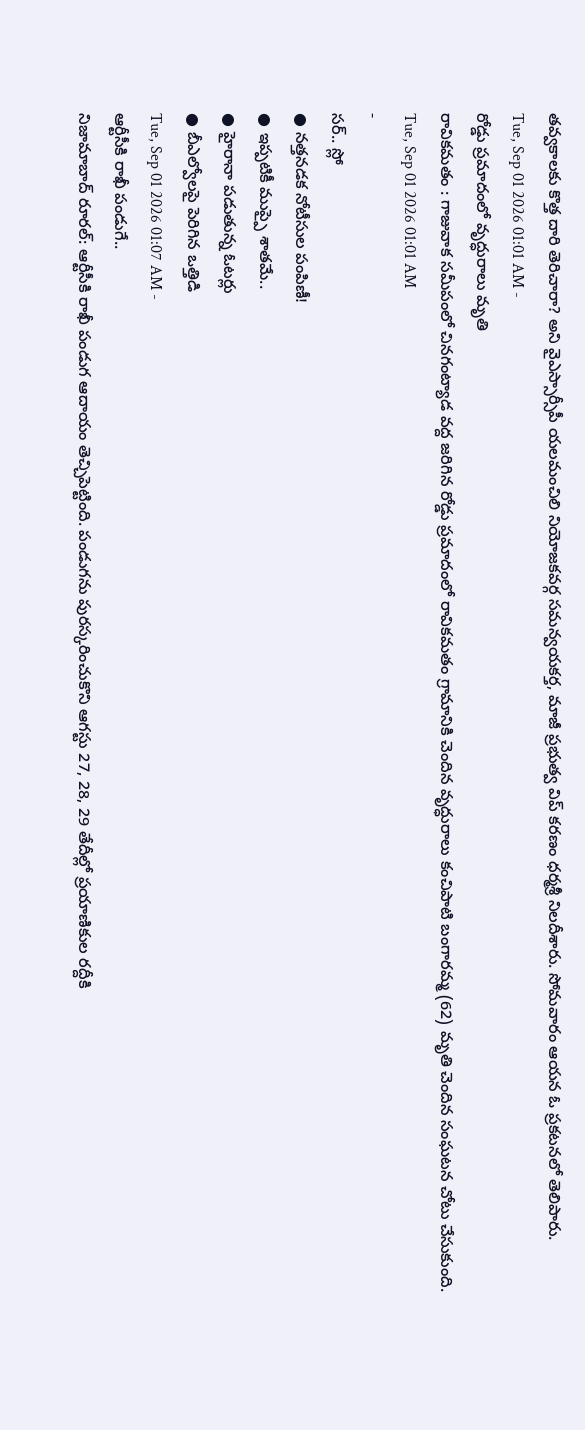తవ్వకాలకు కొత్త దారి తెరిచారా? అని వైఎస్సార్సీపీ యలమంచిలి నియోజకవర్గ సమన్వయకర్త, మాజీ ప్రభుత్వ విప్ కరణం ధర్మశ్రీ నిలదీశారు. సోమవారం ఆయన ఓ ప్రకటనలో తెలిపారు.
Tue, Sep 01 2026 01:01 AM -
రోడ్డు ప్రమాదంలో వృద్ధురాలు మృతి
రావికమతం : గాజువాక సమీపంలో చినగంట్యాడ వద్ద జరిగిన రోడ్డు ప్రమాదంలో రావికమతం గ్రామానికి చెందిన వృద్ధురాలు కంచిపాటి బంగారమ్మ (62) మృతి చెందిన సంఘటన చోటు చేసుకుంది.
Tue, Sep 01 2026 01:01 AM
-
సర్.. స్లో
● నత్తనడక నోటీసుల పంపిణీ!
● ఇప్పటికీ ముప్పై శాతమే..
● హైరానా పడుతున్న ఓటర్లు
● బీఎల్వోలపై పెరిగిన ఒత్తిడి
Tue, Sep 01 2026 01:07 AM -
ఆర్టీసీకి రాఖీ పండుగే..
నిజామాబాద్ రూరల్: ఆర్టీసీకి రాఖీ పండుగ ఆదాయం తెచ్చిపెట్టింది. పండుగను పురస్కరించుకొని ఆగస్టు 27, 28, 29 తేదీల్లో ప్రయాణికుల రద్దీకి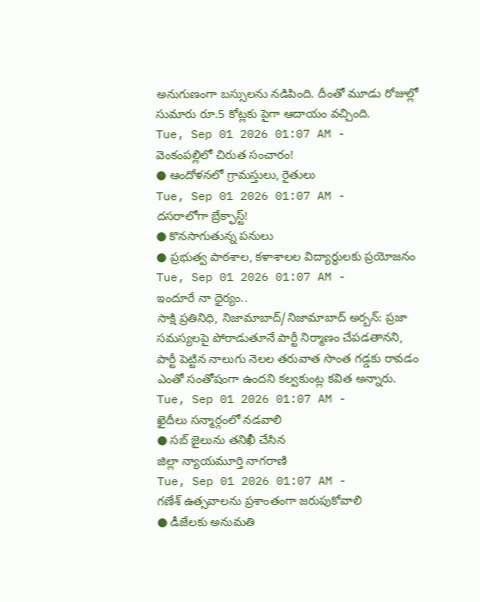అనుగుణంగా బస్సులను నడిపింది. దీంతో మూడు రోజుల్లో సుమారు రూ.5 కోట్లకు పైగా ఆదాయం వచ్చింది.
Tue, Sep 01 2026 01:07 AM -
వెంకంపల్లిలో చిరుత సంచారం!
● ఆందోళనలో గ్రామస్తులు, రైతులు
Tue, Sep 01 2026 01:07 AM -
దసరాలోగా బ్రేక్ఫాస్ట్!
● కొనసాగుతున్న పనులు
● ప్రభుత్వ పాఠశాల, కళాశాలల విద్యార్థులకు ప్రయోజనం
Tue, Sep 01 2026 01:07 AM -
ఇందూరే నా ధైర్యం..
సాక్షి ప్రతినిధి, నిజామాబాద్/నిజామాబాద్ అర్బన్: ప్రజా సమస్యలపై పోరాడుతూనే పార్టీ నిర్మాణం చేపడతానని, పార్టీ పెట్టిన నాలుగు నెలల తరువాత సొంత గడ్డకు రావడం ఎంతో సంతోషంగా ఉందని కల్వకుంట్ల కవిత అన్నారు.
Tue, Sep 01 2026 01:07 AM -
ఖైదీలు సన్మార్గంలో నడవాలి
● సబ్ జైలును తనిఖీ చేసిన
జిల్లా న్యాయమూర్తి నాగరాణి
Tue, Sep 01 2026 01:07 AM -
గణేశ్ ఉత్సవాలను ప్రశాంతంగా జరుపుకోవాలి
● డీజేలకు అనుమతి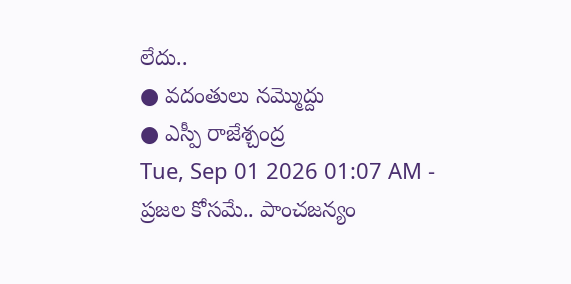లేదు..
● వదంతులు నమ్మొద్దు
● ఎస్పీ రాజేశ్చంద్ర
Tue, Sep 01 2026 01:07 AM -
ప్రజల కోసమే.. పాంచజన్యం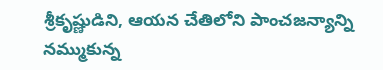శ్రీకృష్ణుడిని, ఆయన చేతిలోని పాంచజన్యాన్ని నమ్ముకున్న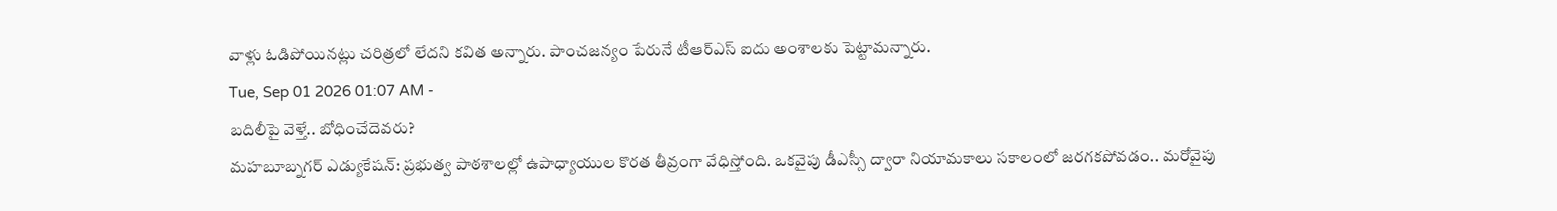వాళ్లు ఓడిపోయినట్లు చరిత్రలో లేదని కవిత అన్నారు. పాంచజన్యం పేరునే టీఆర్ఎస్ ఐదు అంశాలకు పెట్టామన్నారు.
Tue, Sep 01 2026 01:07 AM -
బదిలీపై వెళ్తే.. బోధించేదెవరు?
మహబూబ్నగర్ ఎడ్యుకేషన్: ప్రభుత్వ పాఠశాలల్లో ఉపాధ్యాయుల కొరత తీవ్రంగా వేధిస్తోంది. ఒకవైపు డీఎస్సీ ద్వారా నియామకాలు సకాలంలో జరగకపోవడం.. మరోవైపు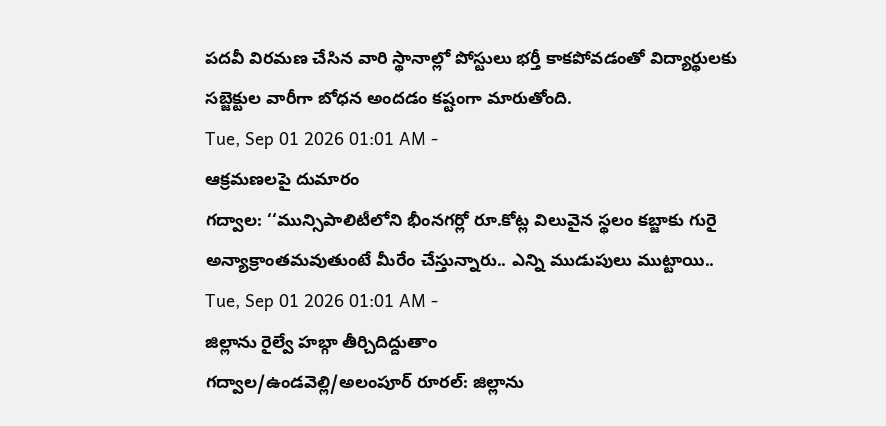పదవీ విరమణ చేసిన వారి స్థానాల్లో పోస్టులు భర్తీ కాకపోవడంతో విద్యార్థులకు సబ్జెక్టుల వారీగా బోధన అందడం కష్టంగా మారుతోంది.
Tue, Sep 01 2026 01:01 AM -
ఆక్రమణలపై దుమారం
గద్వాల: ‘‘మున్సిపాలిటీలోని భీంనగర్లో రూ.కోట్ల విలువైన స్థలం కబ్జాకు గురై అన్యాక్రాంతమవుతుంటే మీరేం చేస్తున్నారు.. ఎన్ని ముడుపులు ముట్టాయి..
Tue, Sep 01 2026 01:01 AM -
జిల్లాను రైల్వే హబ్గా తీర్చిదిద్దుతాం
గద్వాల/ఉండవెల్లి/అలంపూర్ రూరల్: జిల్లాను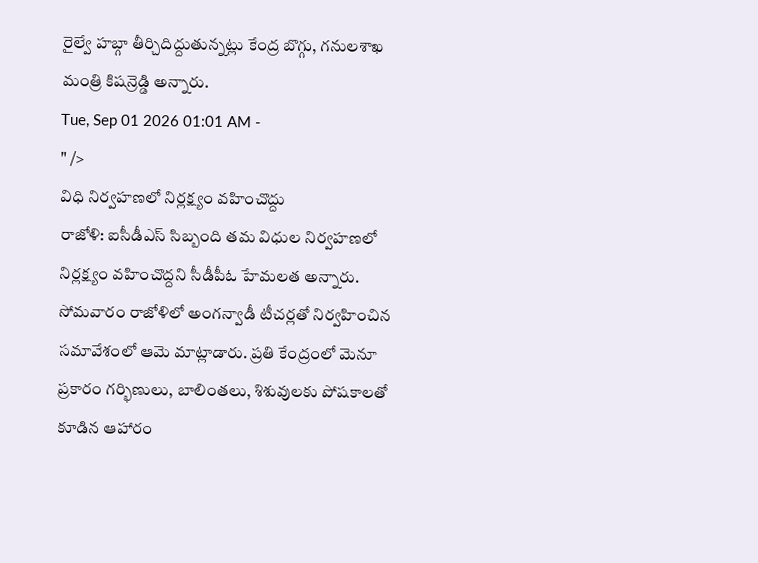రైల్వే హబ్గా తీర్చిదిద్దుతున్నట్లు కేంద్ర బొగ్గు, గనులశాఖ మంత్రి కిషన్రెడ్డి అన్నారు.
Tue, Sep 01 2026 01:01 AM -
" />
విధి నిర్వహణలో నిర్లక్ష్యం వహించొద్దు
రాజోళి: ఐసీడీఎస్ సిబ్బంది తమ విధుల నిర్వహణలో నిర్లక్ష్యం వహించొద్దని సీడీపీఓ హేమలత అన్నారు. సోమవారం రాజోళిలో అంగన్వాడీ టీచర్లతో నిర్వహించిన సమావేశంలో ఆమె మాట్లాడారు. ప్రతి కేంద్రంలో మెనూ ప్రకారం గర్భిణులు, బాలింతలు, శిశువులకు పోషకాలతో కూడిన ఆహారం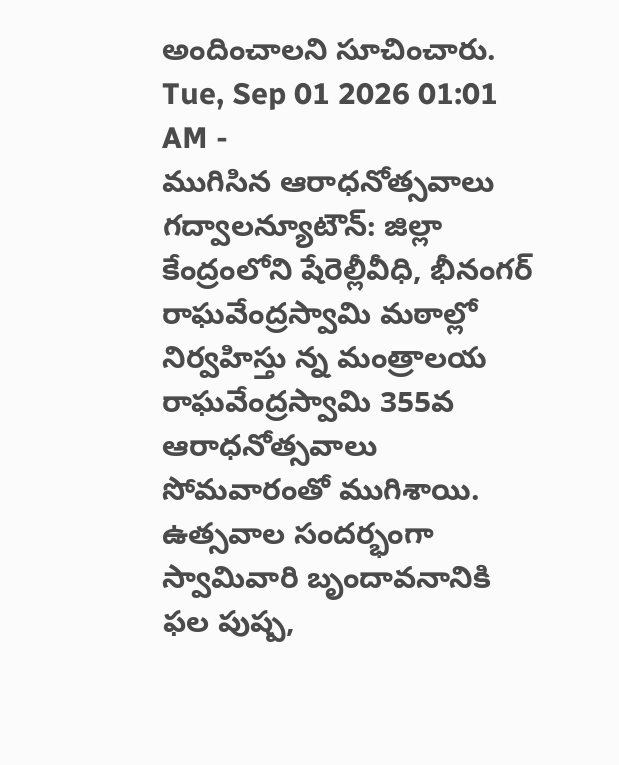అందించాలని సూచించారు.
Tue, Sep 01 2026 01:01 AM -
ముగిసిన ఆరాధనోత్సవాలు
గద్వాలన్యూటౌన్: జిల్లా కేంద్రంలోని షేరెల్లీవీధి, భీనంగర్ రాఘవేంద్రస్వామి మఠాల్లో నిర్వహిస్తు న్న మంత్రాలయ రాఘవేంద్రస్వామి 355వ ఆరాధనోత్సవాలు సోమవారంతో ముగిశాయి. ఉత్సవాల సందర్భంగా స్వామివారి బృందావనానికి ఫల పుష్ప,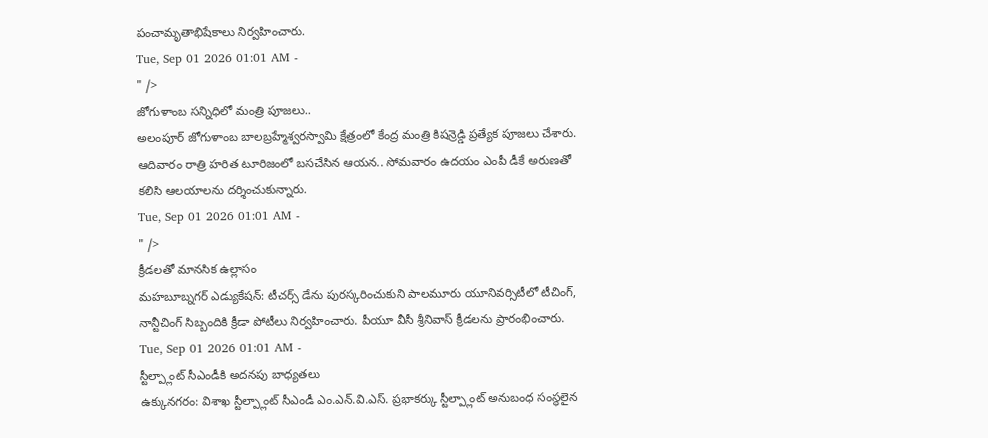పంచామృతాభిషేకాలు నిర్వహించారు.
Tue, Sep 01 2026 01:01 AM -
" />
జోగుళాంబ సన్నిధిలో మంత్రి పూజలు..
అలంపూర్ జోగుళాంబ బాలబ్రహ్మేశ్వరస్వామి క్షేత్రంలో కేంద్ర మంత్రి కిషన్రెడ్డి ప్రత్యేక పూజలు చేశారు. ఆదివారం రాత్రి హరిత టూరిజంలో బసచేసిన ఆయన.. సోమవారం ఉదయం ఎంపీ డీకే అరుణతో కలిసి ఆలయాలను దర్శించుకున్నారు.
Tue, Sep 01 2026 01:01 AM -
" />
క్రీడలతో మానసిక ఉల్లాసం
మహబూబ్నగర్ ఎడ్యుకేషన్: టీచర్స్ డేను పురస్కరించుకుని పాలమూరు యూనివర్సిటీలో టీచింగ్, నాన్టీచింగ్ సిబ్బందికి క్రీడా పోటీలు నిర్వహించారు. పీయూ వీసీ శ్రీనివాస్ క్రీడలను ప్రారంభించారు.
Tue, Sep 01 2026 01:01 AM -
స్టీల్ప్లాంట్ సీఎండీకి అదనపు బాధ్యతలు
ఉక్కునగరం: విశాఖ స్టీల్ప్లాంట్ సీఎండీ ఎం.ఎన్.వి.ఎస్. ప్రభాకర్కు స్టీల్ప్లాంట్ అనుబంధ సంస్థలైన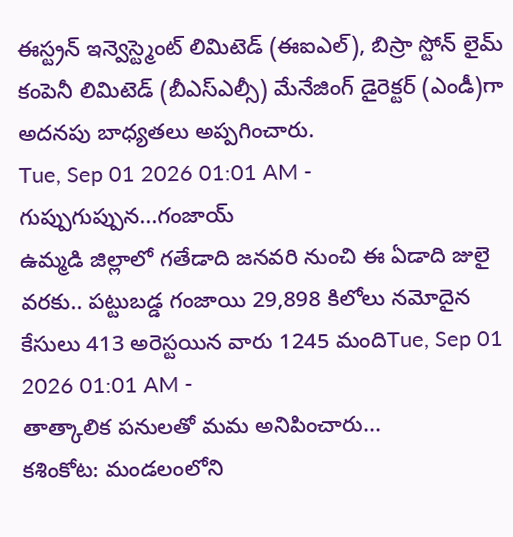ఈస్ట్రన్ ఇన్వెస్ట్మెంట్ లిమిటెడ్ (ఈఐఎల్), బిస్రా స్టోన్ లైమ్ కంపెనీ లిమిటెడ్ (బీఎస్ఎల్సీ) మేనేజింగ్ డైరెక్టర్ (ఎండీ)గా అదనపు బాధ్యతలు అప్పగించారు.
Tue, Sep 01 2026 01:01 AM -
గుప్పుగుప్పున...గంజాయ్
ఉమ్మడి జిల్లాలో గతేడాది జనవరి నుంచి ఈ ఏడాది జులై వరకు.. పట్టుబడ్డ గంజాయి 29,898 కిలోలు నమోదైన కేసులు 413 అరెస్టయిన వారు 1245 మందిTue, Sep 01 2026 01:01 AM -
తాత్కాలిక పనులతో మమ అనిపించారు...
కశింకోట: మండలంలోని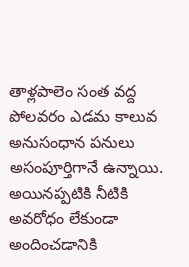తాళ్లపాలెం సంత వద్ద పోలవరం ఎడమ కాలువ అనుసంధాన పనులు అసంపూర్తిగానే ఉన్నాయి. అయినప్పటికి నీటికి అవరోధం లేకుండా అందించడానికి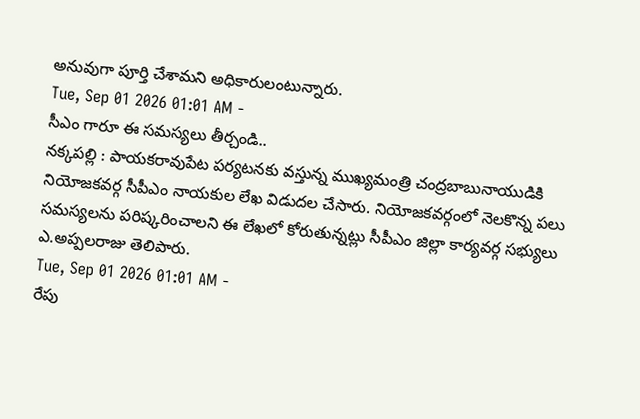అనువుగా పూర్తి చేశామని అధికారులంటున్నారు.
Tue, Sep 01 2026 01:01 AM -
సీఎం గారూ ఈ సమస్యలు తీర్చండి..
నక్కపల్లి : పాయకరావుపేట పర్యటనకు వస్తున్న ముఖ్యమంత్రి చంద్రబాబునాయుడికి నియోజకవర్గ సీపీఎం నాయకుల లేఖ విడుదల చేసారు. నియోజకవర్గంలో నెలకొన్న పలు సమస్యలను పరిష్కరించాలని ఈ లేఖలో కోరుతున్నట్లు సీపీఎం జిల్లా కార్యవర్గ సభ్యులు ఎ.అప్పలరాజు తెలిపారు.
Tue, Sep 01 2026 01:01 AM -
రేపు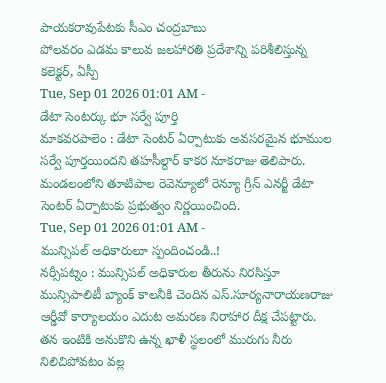పాయకరావుపేటకు సీఎం చంద్రబాబు
పోలవరం ఎడమ కాలువ జలహారతి ప్రదేశాన్ని పరిశీలిస్తున్న కలెక్టర్, ఏస్పీ
Tue, Sep 01 2026 01:01 AM -
డేటా సెంటర్కు భూ సర్వే పూర్తి
మాకవరపాలెం : డేటా సెంటర్ ఏర్పాటుకు అవసరమైన భూముల సర్వే పూర్తయిందని తహసీల్దార్ కాకర నూకరాజు తెలిపారు. మండలంలోని తూటిపాల రెవెన్యూలో రెన్యూ గ్రీన్ ఎనర్జీ డేటా సెంటర్ ఏర్పాటుకు ప్రభుత్వం నిర్ణయించింది.
Tue, Sep 01 2026 01:01 AM -
మున్సిపల్ అధికారులూ స్పందించండి..!
నర్సీపట్నం : మున్సిపల్ అధికారుల తీరును నిరసిస్తూ మున్సిపాలిటీ బ్యాంక్ కాలనీకి చెందిన ఎస్.సూర్యనారాయణరాజు ఆర్డీవో కార్యాలయం ఎదుట అమరణ నిరాహార దీక్ష చేపట్టారు. తన ఇంటికి అనుకొని ఉన్న ఖాళీ స్థలంలో మురుగు నీరు నిలిచిపోవటం వల్ల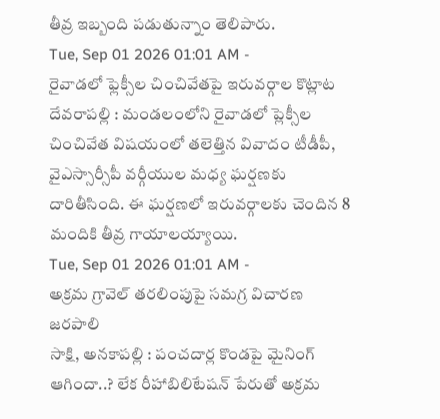తీవ్ర ఇబ్బంది పడుతున్నాం తెలిపారు.
Tue, Sep 01 2026 01:01 AM -
రైవాడలో ఫ్లెక్సీల చించివేతపై ఇరువర్గాల కొట్లాట
దేవరాపల్లి : మండలంలోని రైవాడలో ప్లెక్సీల చించివేత విషయంలో తలెత్తిన వివాదం టీడీపీ, వైఎస్సార్సీపీ వర్గీయుల మధ్య ఘర్షణకు దారితీసింది. ఈ ఘర్షణలో ఇరువర్గాలకు చెందిన 8 మందికి తీవ్ర గాయాలయ్యాయి.
Tue, Sep 01 2026 01:01 AM -
అక్రమ గ్రావెల్ తరలింపుపై సమగ్ర విచారణ జరపాలి
సాక్షి, అనకాపల్లి : పంచదార్ల కొండపై మైనింగ్ ఆగిందా..? లేక రీహాబిలిటేషన్ పేరుతో అక్రమ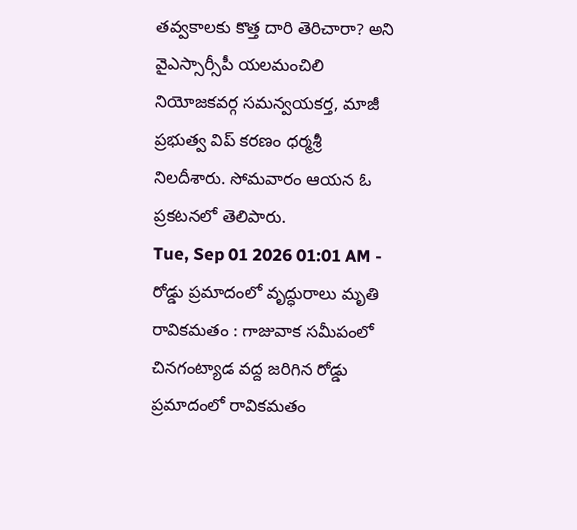తవ్వకాలకు కొత్త దారి తెరిచారా? అని వైఎస్సార్సీపీ యలమంచిలి నియోజకవర్గ సమన్వయకర్త, మాజీ ప్రభుత్వ విప్ కరణం ధర్మశ్రీ నిలదీశారు. సోమవారం ఆయన ఓ ప్రకటనలో తెలిపారు.
Tue, Sep 01 2026 01:01 AM -
రోడ్డు ప్రమాదంలో వృద్ధురాలు మృతి
రావికమతం : గాజువాక సమీపంలో చినగంట్యాడ వద్ద జరిగిన రోడ్డు ప్రమాదంలో రావికమతం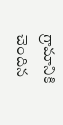గ్రామానికి చెందిన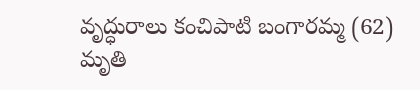వృద్ధురాలు కంచిపాటి బంగారమ్మ (62) మృతి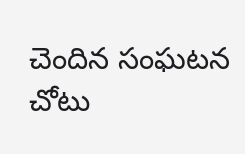చెందిన సంఘటన చోటు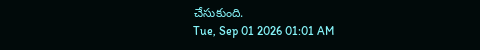చేసుకుంది.
Tue, Sep 01 2026 01:01 AM